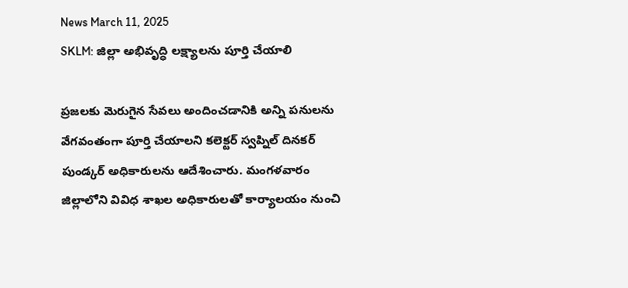News March 11, 2025
SKLM: జిల్లా అభివృద్ధి లక్ష్యాలను పూర్తి చేయాలి

ప్రజలకు మెరుగైన సేవలు అందించడానికి అన్ని పనులను వేగవంతంగా పూర్తి చేయాలని కలెక్టర్ స్వప్నిల్ దినకర్ పుండ్కర్ అధికారులను ఆదేశించారు. మంగళవారం జిల్లాలోని వివిధ శాఖల అధికారులతో కార్యాలయం నుంచి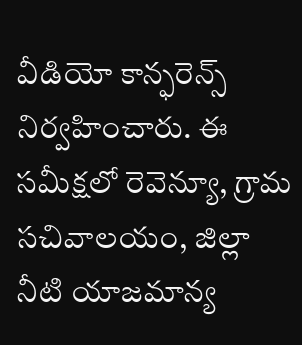వీడియో కాన్ఫరెన్స్ నిర్వహించారు. ఈ సమీక్షలో రెవెన్యూ, గ్రామ సచివాలయం, జిల్లా నీటి యాజమాన్య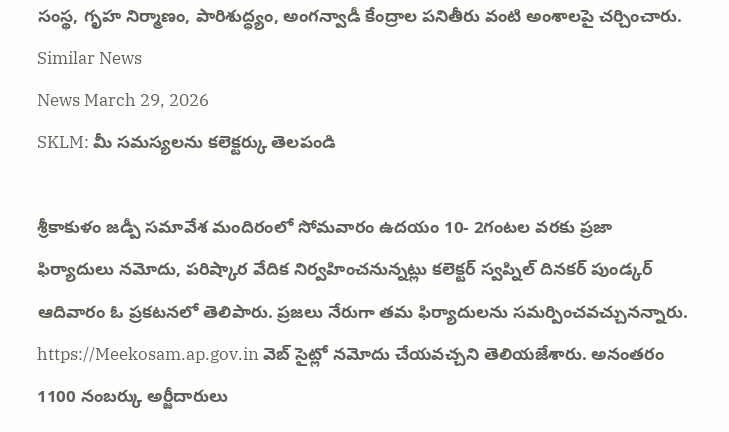సంస్థ, గృహ నిర్మాణం, పారిశుద్ధ్యం, అంగన్వాడీ కేంద్రాల పనితీరు వంటి అంశాలపై చర్చించారు.
Similar News
News March 29, 2026
SKLM: మీ సమస్యలను కలెక్టర్కు తెలపండి

శ్రీకాకుళం జడ్పీ సమావేశ మందిరంలో సోమవారం ఉదయం 10- 2గంటల వరకు ప్రజా ఫిర్యాదులు నమోదు, పరిష్కార వేదిక నిర్వహించనున్నట్లు కలెక్టర్ స్వప్నిల్ దినకర్ పుండ్కర్ ఆదివారం ఓ ప్రకటనలో తెలిపారు. ప్రజలు నేరుగా తమ ఫిర్యాదులను సమర్పించవచ్చునన్నారు. https://Meekosam.ap.gov.in వెబ్ సైట్లో నమోదు చేయవచ్చని తెలియజేశారు. అనంతరం 1100 నంబర్కు అర్జీదారులు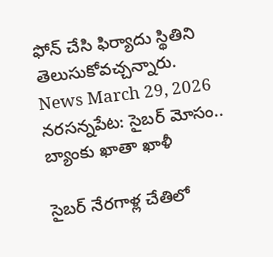ఫోన్ చేసి ఫిర్యాదు స్థితిని తెలుసుకోవచ్చన్నారు.
News March 29, 2026
నరసన్నపేట: సైబర్ మోసం.. బ్యాంకు ఖాతా ఖాళీ

సైబర్ నేరగాళ్ల చేతిలో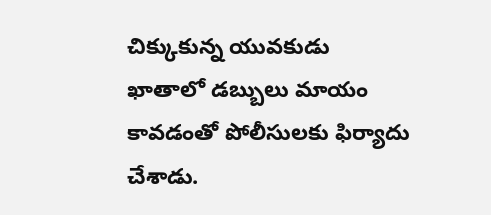చిక్కుకున్న యువకుడు ఖాతాలో డబ్బులు మాయం కావడంతో పోలీసులకు ఫిర్యాదు చేశాడు.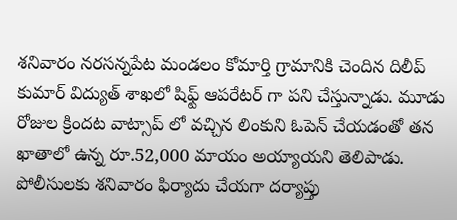శనివారం నరసన్నపేట మండలం కోమార్తి గ్రామానికి చెందిన దిలీప్ కుమార్ విద్యుత్ శాఖలో షిఫ్ట్ ఆపరేటర్ గా పని చేస్తున్నాడు. మూడు రోజుల క్రిందట వాట్సాప్ లో వచ్చిన లింకుని ఓపెన్ చేయడంతో తన ఖాతాలో ఉన్న రూ.52,000 మాయం అయ్యాయని తెలిపాడు. పోలీసులకు శనివారం ఫిర్యాదు చేయగా దర్యాప్తు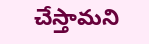చేస్తామని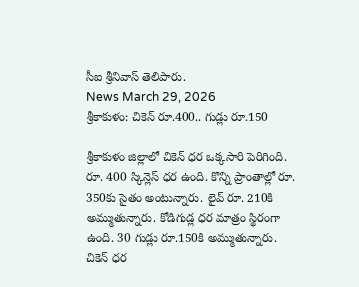సీఐ శ్రీనివాస్ తెలిపారు.
News March 29, 2026
శ్రీకాకుళం: చికెన్ రూ.400.. గుడ్లు రూ.150

శ్రీకాకుళం జిల్లాలో చికెన్ ధర ఒక్కసారి పెరిగింది. రూ. 400 స్కిన్లెస్ ధర ఉంది. కొన్ని ప్రాంతాల్లో రూ. 350కు సైతం అంటున్నారు. లైవ్ రూ. 210కి అమ్ముతున్నారు. కోడిగుడ్ల ధర మాత్రం స్థిరంగా ఉంది. 30 గుడ్లు రూ.150కి అమ్ముతున్నారు. చికెన్ ధర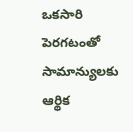ఒకసారి పెరగటంతో సామాన్యులకు ఆర్థిక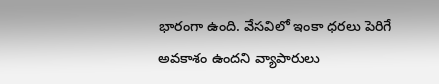భారంగా ఉంది. వేసవిలో ఇంకా ధరలు పెరిగే అవకాశం ఉందని వ్యాపారులు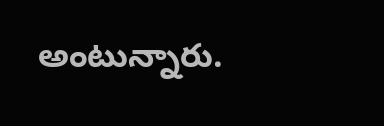అంటున్నారు.